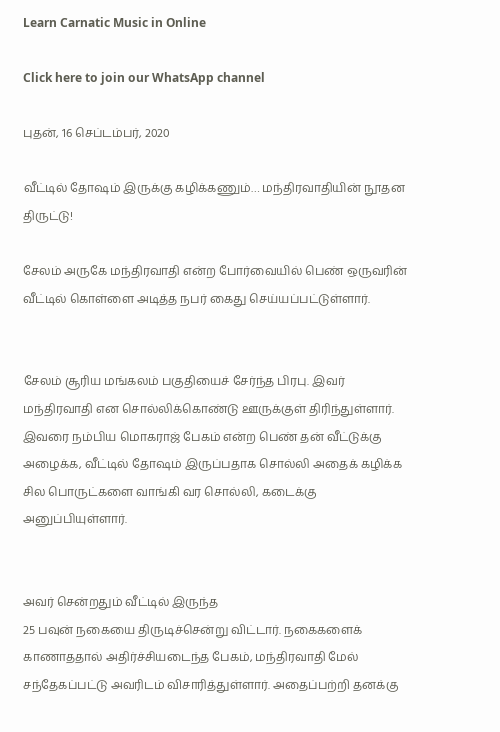Learn Carnatic Music in Online

Click here to join our WhatsApp channel

புதன், 16 செப்டம்பர், 2020

வீட்டில் தோஷம் இருக்கு கழிக்கணும்… மந்திரவாதியின் நூதன திருட்டு!

சேலம் அருகே மந்திரவாதி என்ற போர்வையில் பெண் ஒருவரின் வீட்டில் கொள்ளை அடித்த நபர் கைது செய்யப்பட்டுள்ளார்.


சேலம் சூரிய மங்கலம் பகுதியைச் சேர்ந்த பிரபு. இவர் மந்திரவாதி என சொல்லிக்கொண்டு ஊருக்குள் திரிந்துள்ளார். இவரை நம்பிய மொகராஜ் பேகம் என்ற பெண் தன் வீட்டுக்கு அழைக்க, வீட்டில் தோஷம் இருப்பதாக சொல்லி அதைக் கழிக்க சில பொருட்களை வாங்கி வர சொல்லி, கடைக்கு அனுப்பியுள்ளார்.


அவர் சென்றதும் வீட்டில் இருந்த
25 பவுன் நகையை திருடிச்சென்று விட்டார். நகைகளைக் காணாததால் அதிர்ச்சியடைந்த பேகம், மந்திரவாதி மேல் சந்தேகப்பட்டு அவரிடம் விசாரித்துள்ளார். அதைப்பற்றி தனக்கு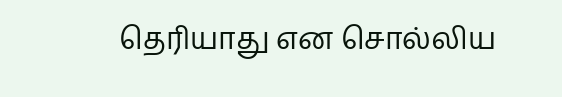தெரியாது என சொல்லிய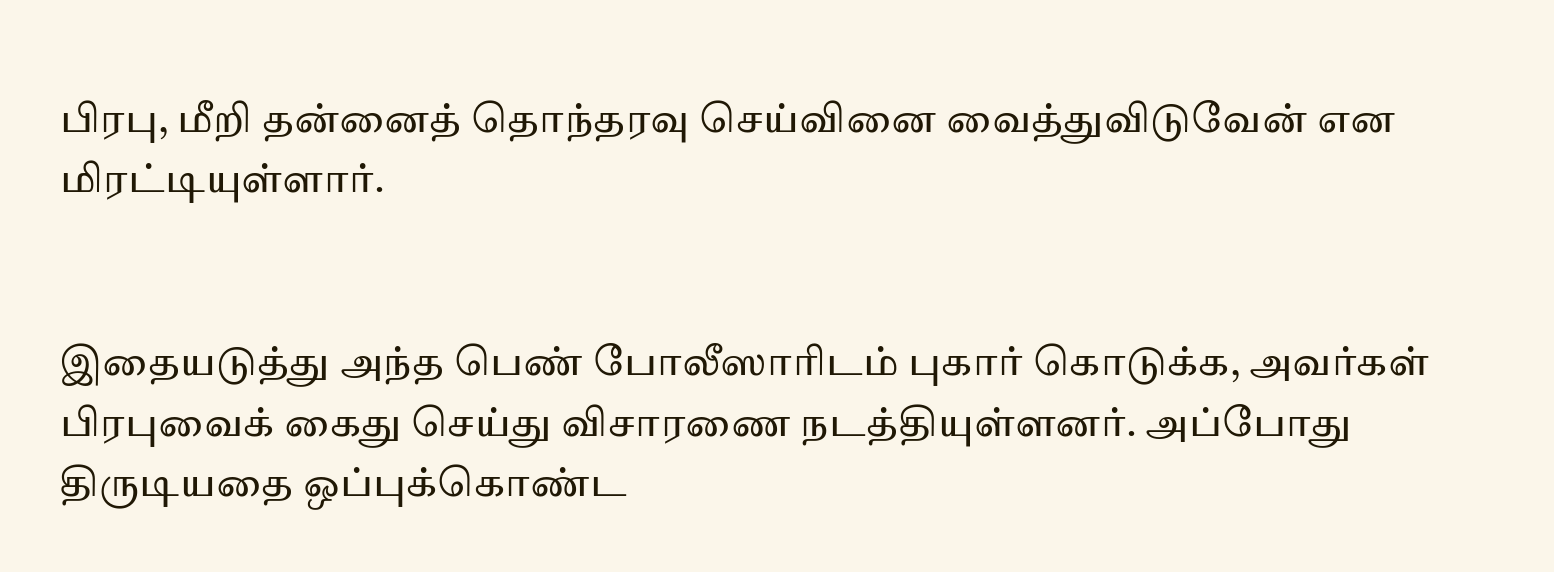பிரபு, மீறி தன்னைத் தொந்தரவு செய்வினை வைத்துவிடுவேன் என மிரட்டியுள்ளார்.


இதையடுத்து அந்த பெண் போலீஸாரிடம் புகார் கொடுக்க, அவர்கள் பிரபுவைக் கைது செய்து விசாரணை நடத்தியுள்ளனர். அப்போது திருடியதை ஒப்புக்கொண்ட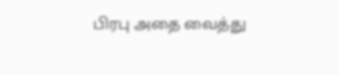பிரபு அதை வைத்து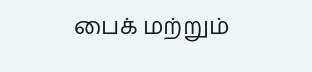பைக் மற்றும்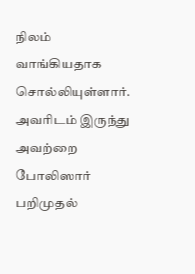நிலம் வாங்கியதாக சொல்லியுள்ளார். அவரிடம் இருந்து அவற்றை போலிஸார் பறிமுதல்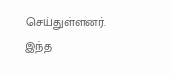செய்துள்ளனர். இந்த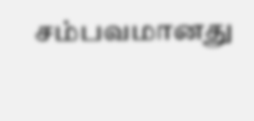சம்பவமானது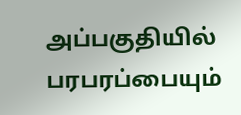அப்பகுதியில் பரபரப்பையும்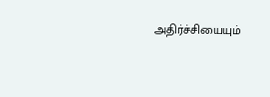அதிர்ச்சியையும்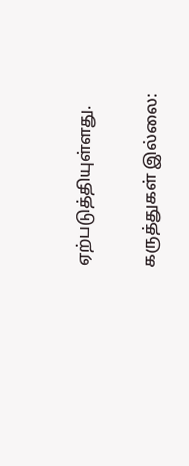ஏற்படுத்தியுள்ளது.

கருத்துகள் இல்லை: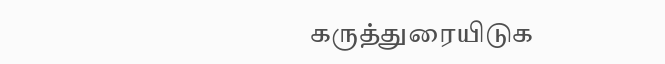கருத்துரையிடுக